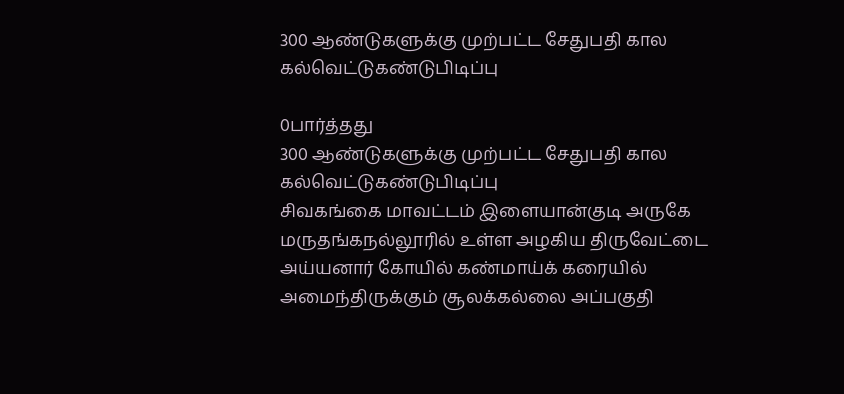300 ஆண்டுகளுக்கு முற்பட்ட சேதுபதி கால கல்வெட்டுகண்டுபிடிப்பு

0பார்த்தது
300 ஆண்டுகளுக்கு முற்பட்ட சேதுபதி கால கல்வெட்டுகண்டுபிடிப்பு
சிவகங்கை மாவட்டம் இளையான்குடி அருகே மருதங்கநல்லூரில் உள்ள அழகிய திருவேட்டை அய்யனார் கோயில் கண்மாய்க் கரையில் அமைந்திருக்கும் சூலக்கல்லை அப்பகுதி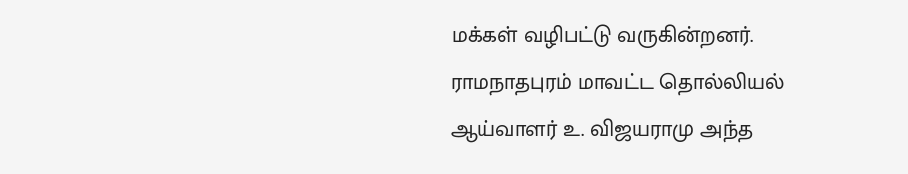மக்கள் வழிபட்டு வருகின்றனர். ராமநாதபுரம் மாவட்ட தொல்லியல் ஆய்வாளர் உ. விஜயராமு அந்த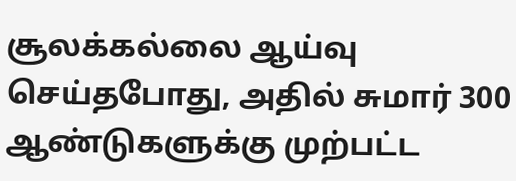சூலக்கல்லை ஆய்வு செய்தபோது, அதில் சுமார் 300 ஆண்டுகளுக்கு முற்பட்ட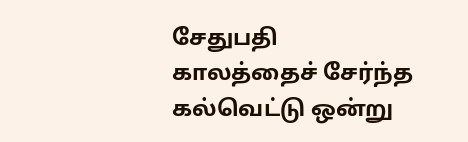சேதுபதி காலத்தைச் சேர்ந்த கல்வெட்டு ஒன்று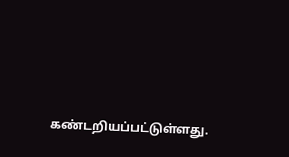கண்டறியப்பட்டுள்ளது.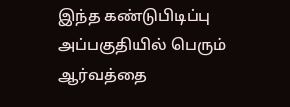இந்த கண்டுபிடிப்பு அப்பகுதியில் பெரும் ஆர்வத்தை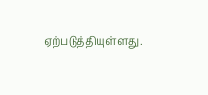ஏற்படுத்தியுள்ளது.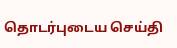தொடர்புடைய செய்தி